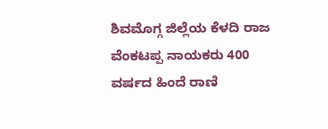ಶಿವಮೊಗ್ಗ ಜಿಲ್ಲೆಯ ಕೆಳದಿ ರಾಜ ವೆಂಕಟಪ್ಪ ನಾಯಕರು 400 ವರ್ಷದ ಹಿಂದೆ ರಾಣಿ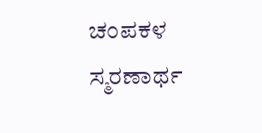ಚಂಪಕಳ ಸ್ಮರಣಾರ್ಥ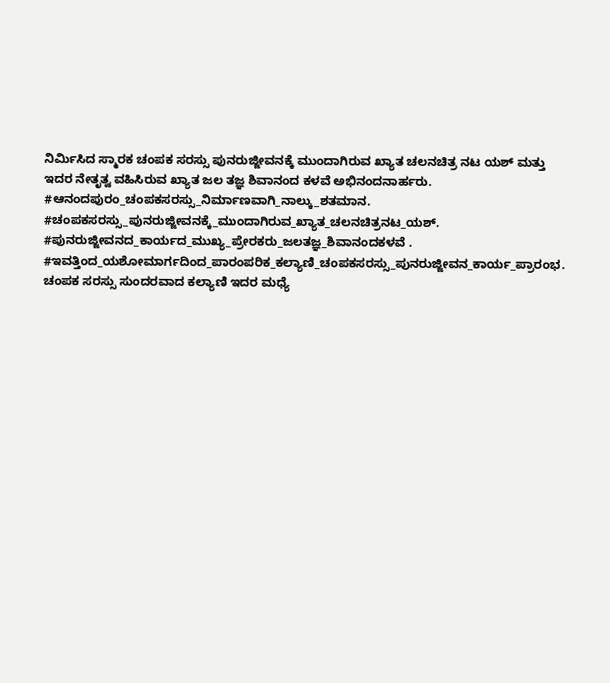ನಿರ್ಮಿಸಿದ ಸ್ಮಾರಕ ಚಂಪಕ ಸರಸ್ಸು ಪುನರುಜ್ಜೀವನಕ್ಕೆ ಮುಂದಾಗಿರುವ ಖ್ಯಾತ ಚಲನಚಿತ್ರ ನಟ ಯಶ್ ಮತ್ತು ಇದರ ನೇತೃತ್ವ ವಹಿಸಿರುವ ಖ್ಯಾತ ಜಲ ತಜ್ಞ ಶಿವಾನಂದ ಕಳವೆ ಅಭಿನಂದನಾರ್ಹರು.
#ಆನಂದಪುರಂ_ಚಂಪಕಸರಸ್ಸು_ನಿರ್ಮಾಣವಾಗಿ_ನಾಲ್ಕು_ಶತಮಾನ. #ಚಂಪಕಸರಸ್ಸು_ಪುನರುಜ್ಜೀವನಕ್ಕೆ_ಮುಂದಾಗಿರುವ_ಖ್ಯಾತ_ಚಲನಚಿತ್ರನಟ_ಯಶ್. #ಪುನರುಜ್ಜೀವನದ_ಕಾರ್ಯದ_ಮುಖ್ಯ_ಪ್ರೇರಕರು_ಜಲತಜ್ಞ_ಶಿವಾನಂದಕಳವೆ . #ಇವತ್ತಿಂದ_ಯಶೋಮಾರ್ಗದಿಂದ_ಪಾರಂಪರಿಕ_ಕಲ್ಯಾಣಿ_ಚಂಪಕಸರಸ್ಸು_ಪುನರುಜ್ಜೀವನ_ಕಾರ್ಯ_ಪ್ರಾರಂಭ. ಚಂಪಕ ಸರಸ್ಸು ಸುಂದರವಾದ ಕಲ್ಯಾಣಿ ಇದರ ಮಧ್ಯೆ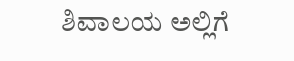ಶಿವಾಲಯ ಅಲ್ಲಿಗೆ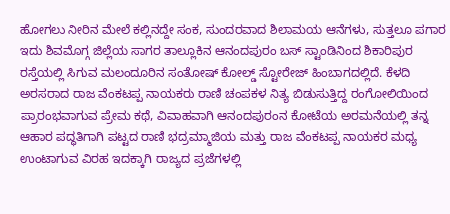ಹೋಗಲು ನೀರಿನ ಮೇಲೆ ಕಲ್ಲಿನದ್ದೇ ಸಂಕ, ಸುಂದರವಾದ ಶಿಲಾಮಯ ಆನೆಗಳು, ಸುತ್ತಲೂ ಪಗಾರ ಇದು ಶಿವಮೊಗ್ಗ ಜಿಲ್ಲೆಯ ಸಾಗರ ತಾಲ್ಲೂಕಿನ ಆನಂದಪುರಂ ಬಸ್ ಸ್ಟಾಂಡಿನಿಂದ ಶಿಕಾರಿಪುರ ರಸ್ತೆಯಲ್ಲಿ ಸಿಗುವ ಮಲಂದೂರಿನ ಸಂತೋಷ್ ಕೋಲ್ಡ್ ಸ್ಟೋರೇಜ್ ಹಿಂಬಾಗದಲ್ಲಿದೆ. ಕೆಳದಿ ಅರಸರಾದ ರಾಜ ವೆಂಕಟಪ್ಪ ನಾಯಕರು ರಾಣಿ ಚಂಪಕಳ ನಿತ್ಯ ಬಿಡುಸುತ್ತಿದ್ದ ರಂಗೋಲಿಯಿಂದ ಪ್ರಾರಂಭವಾಗುವ ಪ್ರೇಮ ಕಥೆ, ವಿವಾಹವಾಗಿ ಆನಂದಪುರಂನ ಕೋಟೆಯ ಅರಮನೆಯಲ್ಲಿ ತನ್ನ ಆಹಾರ ಪದ್ಧತಿಗಾಗಿ ಪಟ್ಟದ ರಾಣಿ ಭದ್ರಮ್ಮಾಜಿಯ ಮತ್ತು ರಾಜ ವೆಂಕಟಪ್ಪ ನಾಯಕರ ಮಧ್ಯ ಉಂಟಾಗುವ ವಿರಹ ಇದಕ್ಕಾಗಿ ರಾಜ್ಯದ ಪ್ರಜೆಗಳಲ್ಲಿ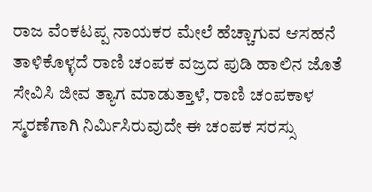ರಾಜ ವೆಂಕಟಪ್ಪ ನಾಯಕರ ಮೇಲೆ ಹೆಚ್ಚಾಗುವ ಆಸಹನೆ ತಾಳಿಕೊಳ್ಳದೆ ರಾಣಿ ಚಂಪಕ ವಜ್ರದ ಪುಡಿ ಹಾಲಿನ ಜೊತೆ ಸೇವಿಸಿ ಜೀವ ತ್ಯಾಗ ಮಾಡುತ್ತಾಳೆ, ರಾಣಿ ಚಂಪಕಾಳ ಸ್ಮರಣೆಗಾಗಿ ನಿರ್ಮಿಸಿರುವುದೇ ಈ ಚಂಪಕ ಸರಸ್ಸು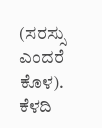(ಸರಸ್ಸು ಎಂದರೆ ಕೊಳ). ಕೆಳದಿ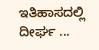ಇತಿಹಾಸದಲ್ಲಿ ದೀರ್ಘ ...